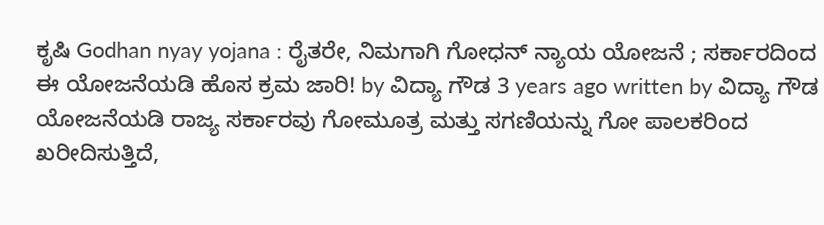ಕೃಷಿ Godhan nyay yojana : ರೈತರೇ, ನಿಮಗಾಗಿ ಗೋಧನ್ ನ್ಯಾಯ ಯೋಜನೆ ; ಸರ್ಕಾರದಿಂದ ಈ ಯೋಜನೆಯಡಿ ಹೊಸ ಕ್ರಮ ಜಾರಿ! by ವಿದ್ಯಾ ಗೌಡ 3 years ago written by ವಿದ್ಯಾ ಗೌಡ ಯೋಜನೆಯಡಿ ರಾಜ್ಯ ಸರ್ಕಾರವು ಗೋಮೂತ್ರ ಮತ್ತು ಸಗಣಿಯನ್ನು ಗೋ ಪಾಲಕರಿಂದ ಖರೀದಿಸುತ್ತಿದೆ,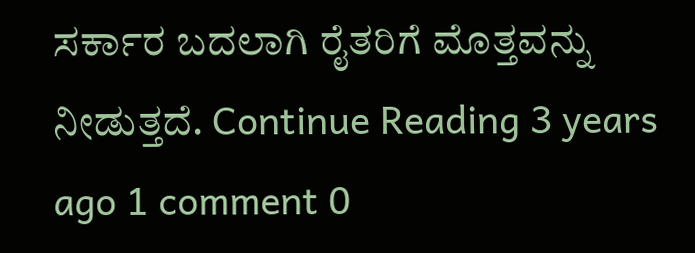ಸರ್ಕಾರ ಬದಲಾಗಿ ರೈತರಿಗೆ ಮೊತ್ತವನ್ನು ನೀಡುತ್ತದೆ. Continue Reading 3 years ago 1 comment 0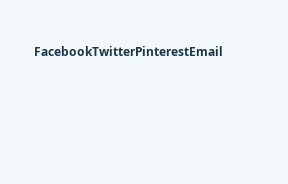FacebookTwitterPinterestEmail